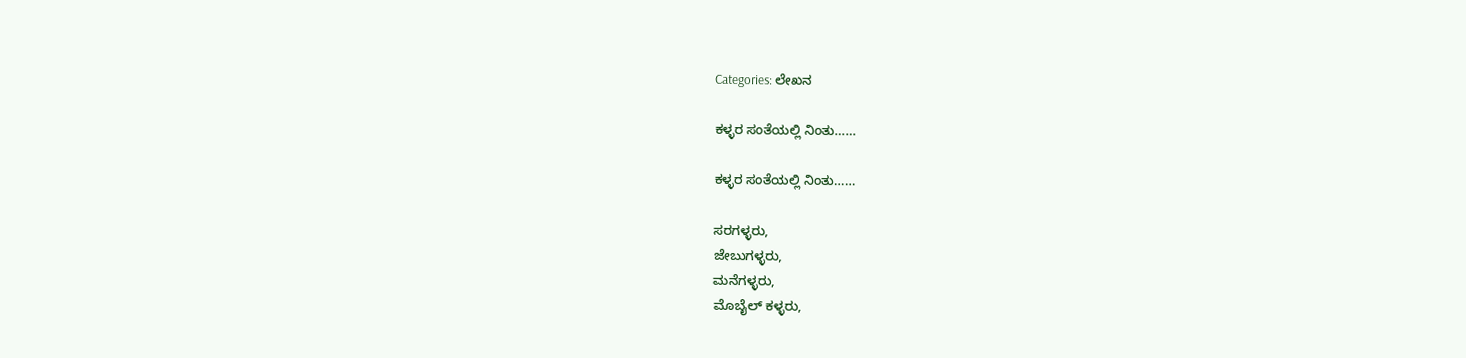Categories: ಲೇಖನ

ಕಳ್ಳರ ಸಂತೆಯಲ್ಲಿ ನಿಂತು……

ಕಳ್ಳರ ಸಂತೆಯಲ್ಲಿ ನಿಂತು……

ಸರಗಳ್ಳರು,
ಜೇಬುಗಳ್ಳರು,
ಮನೆಗಳ್ಳರು,
ಮೊಬೈಲ್ ಕಳ್ಳರು,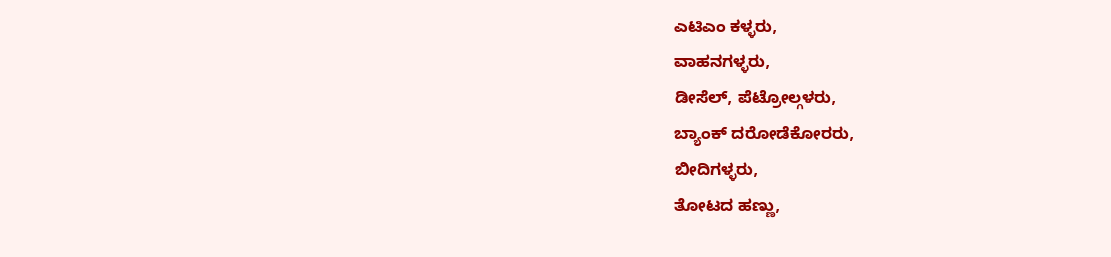ಎಟಿಎಂ ಕಳ್ಳರು,
ವಾಹನಗಳ್ಳರು,
ಡೀಸೆಲ್, ಪೆಟ್ರೋಲ್ಗಳರು,
ಬ್ಯಾಂಕ್ ದರೋಡೆಕೋರರು,
ಬೀದಿಗಳ್ಳರು,
ತೋಟದ ಹಣ್ಣು,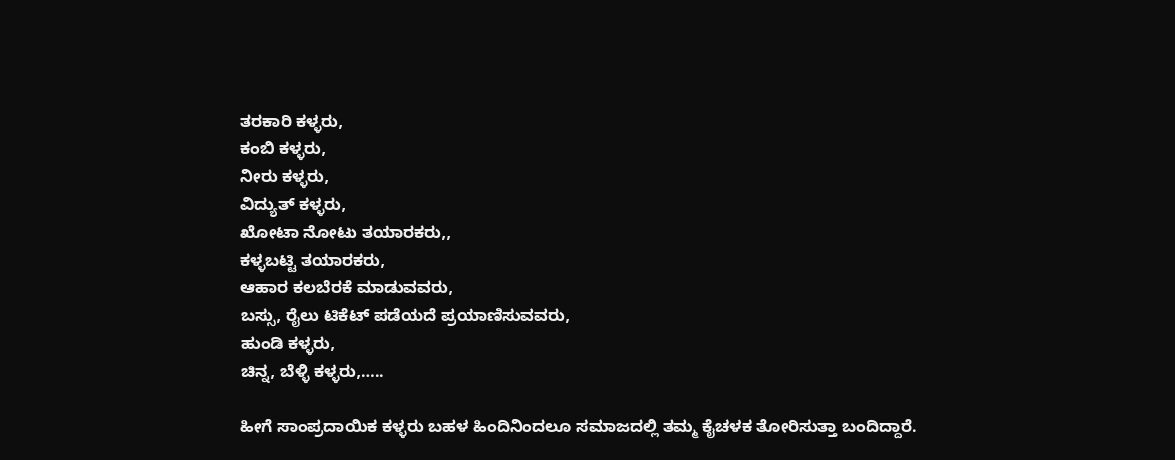ತರಕಾರಿ ಕಳ್ಳರು,
ಕಂಬಿ ಕಳ್ಳರು,
ನೀರು ಕಳ್ಳರು,
ವಿದ್ಯುತ್ ಕಳ್ಳರು,
ಖೋಟಾ ನೋಟು ತಯಾರಕರು,,
ಕಳ್ಳಬಟ್ಟಿ ತಯಾರಕರು,
ಆಹಾರ ಕಲಬೆರಕೆ ಮಾಡುವವರು,
ಬಸ್ಸು, ರೈಲು ಟಿಕೆಟ್ ಪಡೆಯದೆ ಪ್ರಯಾಣಿಸುವವರು,
ಹುಂಡಿ ಕಳ್ಳರು,
ಚಿನ್ನ, ಬೆಳ್ಳಿ ಕಳ್ಳರು,…..

ಹೀಗೆ ಸಾಂಪ್ರದಾಯಿಕ ಕಳ್ಳರು ಬಹಳ ಹಿಂದಿನಿಂದಲೂ ಸಮಾಜದಲ್ಲಿ ತಮ್ಮ ಕೈಚಳಕ ತೋರಿಸುತ್ತಾ ಬಂದಿದ್ದಾರೆ.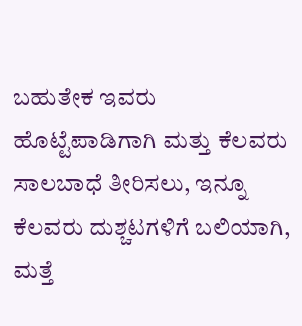ಬಹುತೇಕ ಇವರು ಹೊಟ್ಟೆಪಾಡಿಗಾಗಿ ಮತ್ತು ಕೆಲವರು ಸಾಲಬಾಧೆ ತೀರಿಸಲು, ಇನ್ನೂ ಕೆಲವರು ದುಶ್ಚಟಗಳಿಗೆ ಬಲಿಯಾಗಿ, ಮತ್ತೆ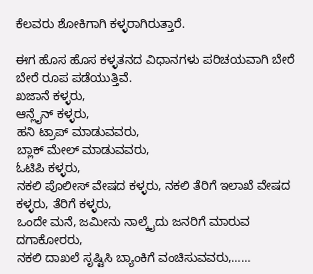ಕೆಲವರು ಶೋಕಿಗಾಗಿ ಕಳ್ಳರಾಗಿರುತ್ತಾರೆ.

ಈಗ ಹೊಸ ಹೊಸ ಕಳ್ಳತನದ ವಿಧಾನಗಳು ಪರಿಚಯವಾಗಿ ಬೇರೆ ಬೇರೆ ರೂಪ ಪಡೆಯುತ್ತಿವೆ.
ಖಜಾನೆ ಕಳ್ಳರು,
ಆನ್ಲೈನ್ ಕಳ್ಳರು,
ಹನಿ ಟ್ರಾಪ್ ಮಾಡುವವರು,
ಬ್ಲಾಕ್ ಮೇಲ್ ಮಾಡುವವರು,
ಓಟಿಪಿ ಕಳ್ಳರು,
ನಕಲಿ ಪೊಲೀಸ್ ವೇಷದ ಕಳ್ಳರು, ನಕಲಿ ತೆರಿಗೆ ಇಲಾಖೆ ವೇಷದ ಕಳ್ಳರು, ತೆರಿಗೆ ಕಳ್ಳರು,
ಒಂದೇ ಮನೆ, ಜಮೀನು ನಾಲ್ಕೈದು ಜನರಿಗೆ ಮಾರುವ ದಗಾಕೋರರು,
ನಕಲಿ ದಾಖಲೆ ಸೃಷ್ಟಿಸಿ ಬ್ಯಾಂಕಿಗೆ ವಂಚಿಸುವವರು,……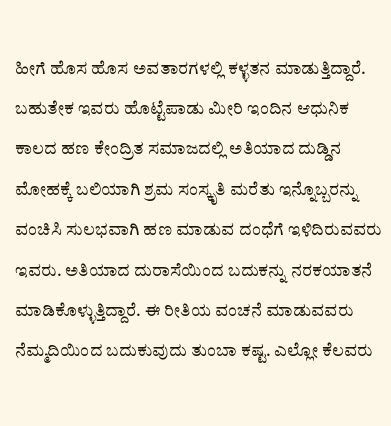ಹೀಗೆ ಹೊಸ ಹೊಸ ಅವತಾರಗಳಲ್ಲಿ ಕಳ್ಳತನ ಮಾಡುತ್ತಿದ್ದಾರೆ. ಬಹುತೇಕ ಇವರು ಹೊಟ್ಟೆಪಾಡು ಮೀರಿ ಇಂದಿನ ಆಧುನಿಕ ಕಾಲದ ಹಣ ಕೇಂದ್ರಿತ ಸಮಾಜದಲ್ಲಿ ಅತಿಯಾದ ದುಡ್ಡಿನ ಮೋಹಕ್ಕೆ ಬಲಿಯಾಗಿ ಶ್ರಮ ಸಂಸ್ಕೃತಿ ಮರೆತು ಇನ್ನೊಬ್ಬರನ್ನು ವಂಚಿಸಿ ಸುಲಭವಾಗಿ ಹಣ ಮಾಡುವ ದಂಧೆಗೆ ಇಳಿದಿರುವವರು ಇವರು. ಅತಿಯಾದ ದುರಾಸೆಯಿಂದ ಬದುಕನ್ನು ನರಕಯಾತನೆ ಮಾಡಿಕೊಳ್ಳುತ್ತಿದ್ದಾರೆ. ಈ ರೀತಿಯ ವಂಚನೆ ಮಾಡುವವರು ನೆಮ್ಮದಿಯಿಂದ ಬದುಕುವುದು ತುಂಬಾ ಕಷ್ಟ. ಎಲ್ಲೋ ಕೆಲವರು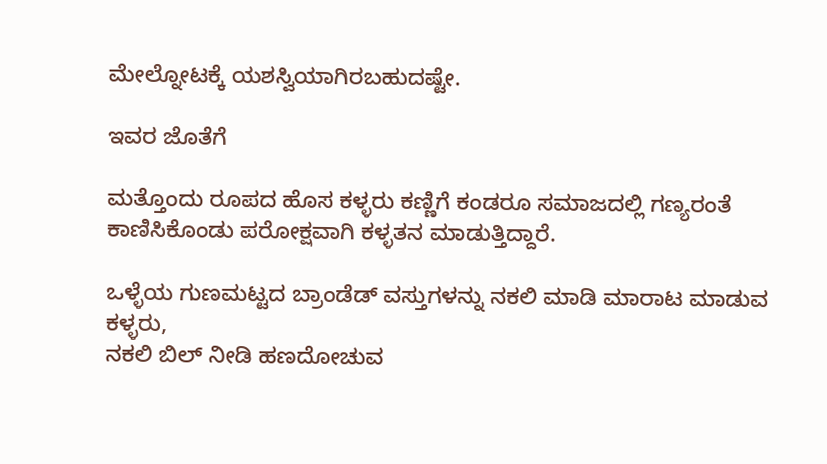ಮೇಲ್ನೋಟಕ್ಕೆ ಯಶಸ್ವಿಯಾಗಿರಬಹುದಷ್ಟೇ.

ಇವರ ಜೊತೆಗೆ

ಮತ್ತೊಂದು ರೂಪದ ಹೊಸ ಕಳ್ಳರು ಕಣ್ಣಿಗೆ ಕಂಡರೂ ಸಮಾಜದಲ್ಲಿ ಗಣ್ಯರಂತೆ ಕಾಣಿಸಿಕೊಂಡು ಪರೋಕ್ಷವಾಗಿ ಕಳ್ಳತನ ಮಾಡುತ್ತಿದ್ದಾರೆ.

ಒಳ್ಳೆಯ ಗುಣಮಟ್ಟದ ಬ್ರಾಂಡೆಡ್ ವಸ್ತುಗಳನ್ನು ನಕಲಿ ಮಾಡಿ ಮಾರಾಟ ಮಾಡುವ ಕಳ್ಳರು,
ನಕಲಿ ಬಿಲ್ ನೀಡಿ ಹಣದೋಚುವ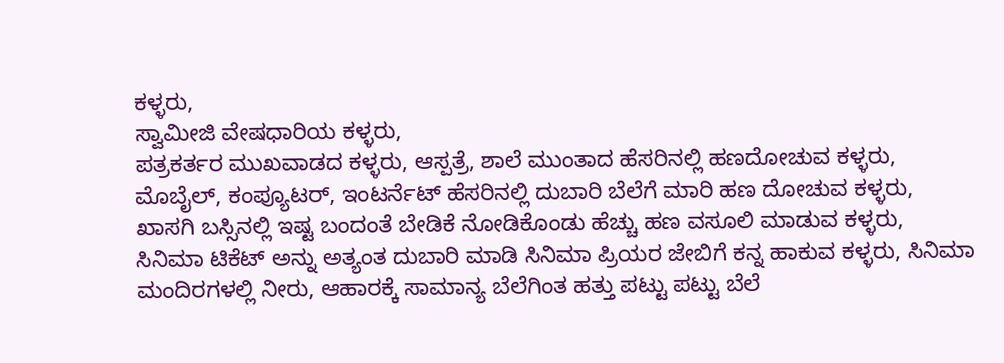ಕಳ್ಳರು,
ಸ್ವಾಮೀಜಿ ವೇಷಧಾರಿಯ ಕಳ್ಳರು,
ಪತ್ರಕರ್ತರ ಮುಖವಾಡದ ಕಳ್ಳರು, ಆಸ್ಪತ್ರೆ, ಶಾಲೆ ಮುಂತಾದ ಹೆಸರಿನಲ್ಲಿ ಹಣದೋಚುವ ಕಳ್ಳರು,
ಮೊಬೈಲ್, ಕಂಪ್ಯೂಟರ್, ಇಂಟರ್ನೆಟ್ ಹೆಸರಿನಲ್ಲಿ ದುಬಾರಿ ಬೆಲೆಗೆ ಮಾರಿ ಹಣ ದೋಚುವ ಕಳ್ಳರು,
ಖಾಸಗಿ ಬಸ್ಸಿನಲ್ಲಿ ಇಷ್ಟ ಬಂದಂತೆ ಬೇಡಿಕೆ ನೋಡಿಕೊಂಡು ಹೆಚ್ಚು ಹಣ ವಸೂಲಿ ಮಾಡುವ ಕಳ್ಳರು,
ಸಿನಿಮಾ ಟಿಕೆಟ್ ಅನ್ನು ಅತ್ಯಂತ ದುಬಾರಿ ಮಾಡಿ ಸಿನಿಮಾ ಪ್ರಿಯರ ಜೇಬಿಗೆ ಕನ್ನ ಹಾಕುವ ಕಳ್ಳರು, ಸಿನಿಮಾ ಮಂದಿರಗಳಲ್ಲಿ ನೀರು, ಆಹಾರಕ್ಕೆ ಸಾಮಾನ್ಯ ಬೆಲೆಗಿಂತ ಹತ್ತು ಪಟ್ಟು ಪಟ್ಟು ಬೆಲೆ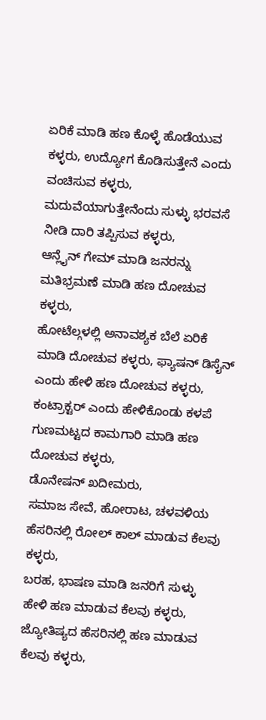ಏರಿಕೆ ಮಾಡಿ ಹಣ ಕೊಳ್ಳೆ ಹೊಡೆಯುವ ಕಳ್ಳರು, ಉದ್ಯೋಗ ಕೊಡಿಸುತ್ತೇನೆ ಎಂದು ವಂಚಿಸುವ ಕಳ್ಳರು, ಮದುವೆಯಾಗುತ್ತೇನೆಂದು ಸುಳ್ಳು ಭರವಸೆ ನೀಡಿ ದಾರಿ ತಪ್ಪಿಸುವ ಕಳ್ಳರು,
ಆನ್ಲೈನ್ ಗೇಮ್ ಮಾಡಿ ಜನರನ್ನು ಮತಿಭ್ರಮಣೆ ಮಾಡಿ ಹಣ ದೋಚುವ ಕಳ್ಳರು,
ಹೋಟೆಲ್ಗಳಲ್ಲಿ ಅನಾವಶ್ಯಕ ಬೆಲೆ ಏರಿಕೆ ಮಾಡಿ ದೋಚುವ ಕಳ್ಳರು, ಫ್ಯಾಷನ್ ಡಿಸೈನ್ ಎಂದು ಹೇಳಿ ಹಣ ದೋಚುವ ಕಳ್ಳರು,
ಕಂಟ್ರಾಕ್ಟರ್ ಎಂದು ಹೇಳಿಕೊಂಡು ಕಳಪೆ ಗುಣಮಟ್ಟದ ಕಾಮಗಾರಿ ಮಾಡಿ ಹಣ ದೋಚುವ ಕಳ್ಳರು,
ಡೊನೇಷನ್ ಖದೀಮರು,
ಸಮಾಜ ಸೇವೆ, ಹೋರಾಟ, ಚಳವಳಿಯ ಹೆಸರಿನಲ್ಲಿ ರೋಲ್ ಕಾಲ್ ಮಾಡುವ ಕೆಲವು ಕಳ್ಳರು,
ಬರಹ, ಭಾಷಣ ಮಾಡಿ ಜನರಿಗೆ ಸುಳ್ಳು ಹೇಳಿ ಹಣ ಮಾಡುವ ಕೆಲವು ಕಳ್ಳರು,
ಜ್ಯೋತಿಷ್ಯದ ಹೆಸರಿನಲ್ಲಿ ಹಣ ಮಾಡುವ ಕೆಲವು ಕಳ್ಳರು,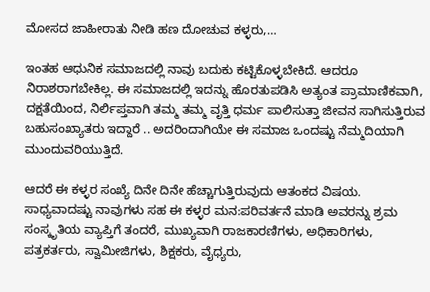ಮೋಸದ ಜಾಹೀರಾತು ನೀಡಿ ಹಣ ದೋಚುವ ಕಳ್ಳರು,…

ಇಂತಹ ಆಧುನಿಕ ಸಮಾಜದಲ್ಲಿ ನಾವು ಬದುಕು ಕಟ್ಟಿಕೊಳ್ಳಬೇಕಿದೆ. ಆದರೂ ನಿರಾಶರಾಗಬೇಕಿಲ್ಲ. ಈ ಸಮಾಜದಲ್ಲಿ ಇದನ್ನು ಹೊರತುಪಡಿಸಿ ಅತ್ಯಂತ ಪ್ರಾಮಾಣಿಕವಾಗಿ, ದಕ್ಷತೆಯಿಂದ, ನಿರ್ಲಿಪ್ತವಾಗಿ ತಮ್ಮ ತಮ್ಮ ವೃತ್ತಿ ಧರ್ಮ ಪಾಲಿಸುತ್ತಾ ಜೀವನ ಸಾಗಿಸುತ್ತಿರುವ ಬಹುಸಂಖ್ಯಾತರು ಇದ್ದಾರೆ .. ಅದರಿಂದಾಗಿಯೇ ಈ ಸಮಾಜ ಒಂದಷ್ಟು ನೆಮ್ಮದಿಯಾಗಿ ಮುಂದುವರಿಯುತ್ತಿದೆ.

ಆದರೆ ಈ ಕಳ್ಳರ ಸಂಖ್ಯೆ ದಿನೇ ದಿನೇ ಹೆಚ್ಚಾಗುತ್ತಿರುವುದು ಆತಂಕದ ವಿಷಯ. ಸಾಧ್ಯವಾದಷ್ಟು ನಾವುಗಳು ಸಹ ಈ ಕಳ್ಳರ ಮನ:ಪರಿವರ್ತನೆ ಮಾಡಿ ಅವರನ್ನು ಶ್ರಮ ಸಂಸ್ಕೃತಿಯ ವ್ಯಾಪ್ತಿಗೆ ತಂದರೆ, ಮುಖ್ಯವಾಗಿ ರಾಜಕಾರಣಿಗಳು, ಅಧಿಕಾರಿಗಳು, ಪತ್ರಕರ್ತರು, ಸ್ವಾಮೀಜಿಗಳು, ಶಿಕ್ಷಕರು, ವೈಧ್ಯರು,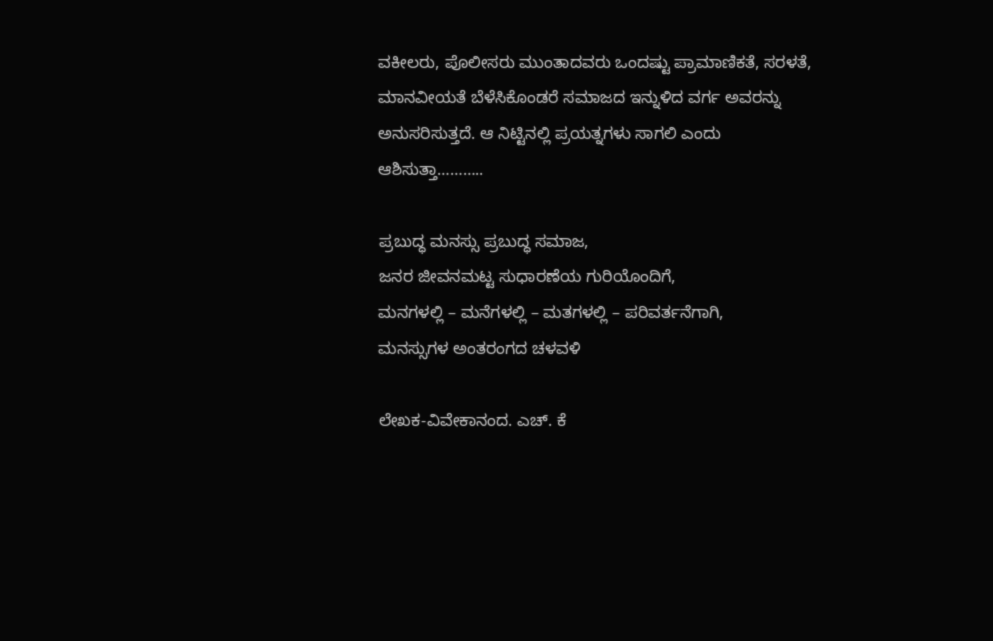ವಕೀಲರು, ಪೊಲೀಸರು ಮುಂತಾದವರು ಒಂದಷ್ಟು ಪ್ರಾಮಾಣಿಕತೆ, ಸರಳತೆ, ಮಾನವೀಯತೆ ಬೆಳೆಸಿಕೊಂಡರೆ ಸಮಾಜದ ಇನ್ನುಳಿದ ವರ್ಗ ಅವರನ್ನು ಅನುಸರಿಸುತ್ತದೆ. ಆ ನಿಟ್ಟಿನಲ್ಲಿ ಪ್ರಯತ್ನಗಳು ಸಾಗಲಿ ಎಂದು ಆಶಿಸುತ್ತಾ………..

ಪ್ರಬುದ್ಧ ಮನಸ್ಸು ಪ್ರಬುದ್ಧ ಸಮಾಜ,
ಜನರ ಜೀವನಮಟ್ಟ ಸುಧಾರಣೆಯ ಗುರಿಯೊಂದಿಗೆ,
ಮನಗಳಲ್ಲಿ – ಮನೆಗಳಲ್ಲಿ – ಮತಗಳಲ್ಲಿ – ಪರಿವರ್ತನೆಗಾಗಿ,
ಮನಸ್ಸುಗಳ ಅಂತರಂಗದ ಚಳವಳಿ

ಲೇಖಕ-ವಿವೇಕಾನಂದ. ಎಚ್. ಕೆ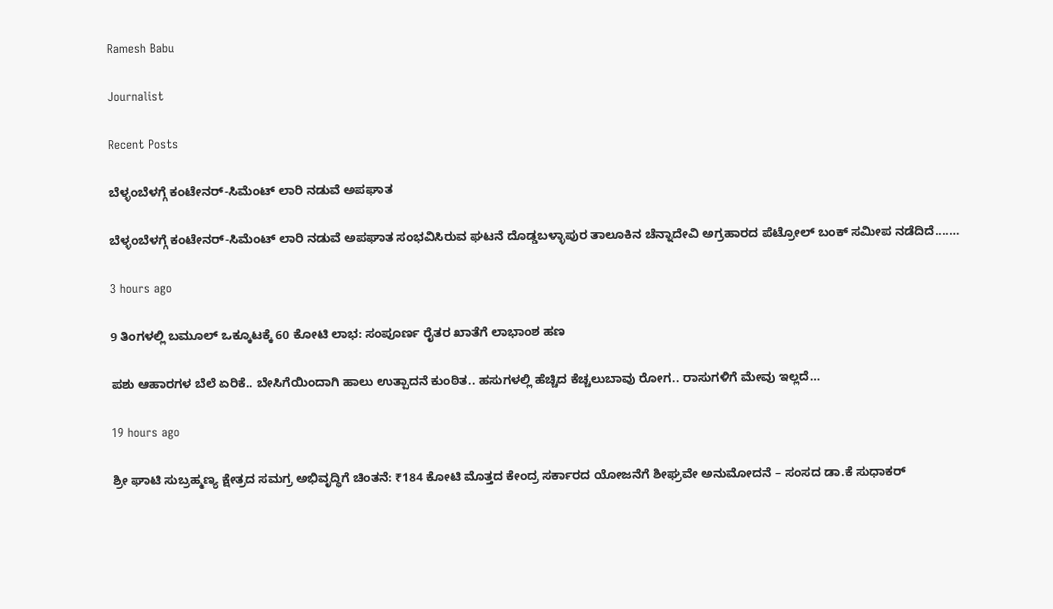Ramesh Babu

Journalist

Recent Posts

ಬೆಳ್ಳಂಬೆಳಗ್ಗೆ ಕಂಟೇನರ್-ಸಿಮೆಂಟ್ ಲಾರಿ ನಡುವೆ ಅಪಘಾತ

ಬೆಳ್ಳಂಬೆಳಗ್ಗೆ ಕಂಟೇನರ್-ಸಿಮೆಂಟ್ ಲಾರಿ ನಡುವೆ ಅಪಘಾತ ಸಂಭವಿಸಿರುವ ಘಟನೆ ದೊಡ್ಡಬಳ್ಳಾಪುರ ತಾಲೂಕಿನ ಚೆನ್ನಾದೇವಿ ಅಗ್ರಹಾರದ ಪೆಟ್ರೋಲ್ ಬಂಕ್ ಸಮೀಪ ನಡೆದಿದೆ....…

3 hours ago

9 ತಿಂಗಳಲ್ಲಿ ಬಮೂಲ್ ಒಕ್ಕೂಟಕ್ಕೆ 60 ಕೋಟಿ ಲಾಭ: ಸಂಪೂರ್ಣ ರೈತರ ಖಾತೆಗೆ ಲಾಭಾಂಶ ಹಣ

ಪಶು ಆಹಾರಗಳ ಬೆಲೆ ಏರಿಕೆ.. ಬೇಸಿಗೆಯಿಂದಾಗಿ ಹಾಲು ಉತ್ಪಾದನೆ ಕುಂಠಿತ.. ಹಸುಗಳಲ್ಲಿ ಹೆಚ್ಚಿದ ಕೆಚ್ಚಲುಬಾವು ರೋಗ.. ರಾಸುಗಳಿಗೆ ಮೇವು ಇಲ್ಲದೆ…

19 hours ago

ಶ್ರೀ ಘಾಟಿ ಸುಬ್ರಹ್ಮಣ್ಯ ಕ್ಷೇತ್ರದ ಸಮಗ್ರ ಅಭಿವೃದ್ಧಿಗೆ ಚಿಂತನೆ: ₹184 ಕೋಟಿ ಮೊತ್ತದ ಕೇಂದ್ರ ಸರ್ಕಾರದ ಯೋಜನೆಗೆ ಶೀಘ್ರವೇ ಅನುಮೋದನೆ – ಸಂಸದ ಡಾ.ಕೆ‌ ಸುಧಾಕರ್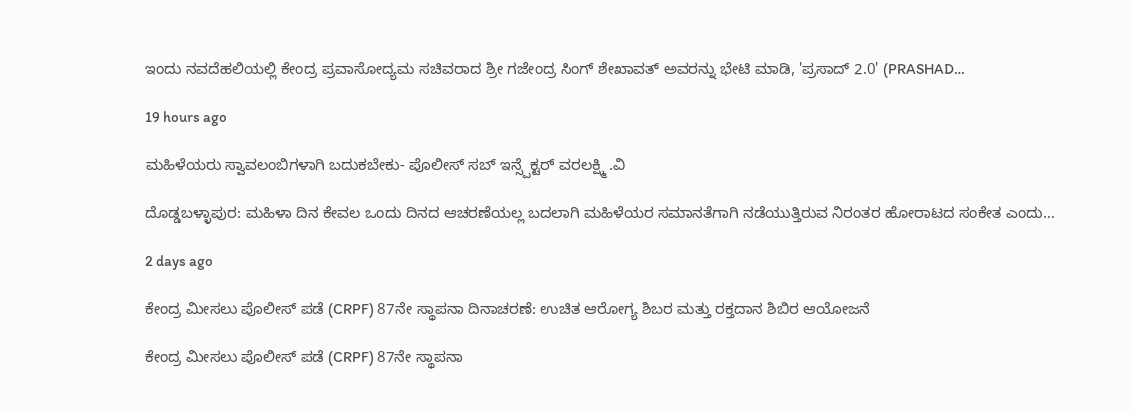ಇಂದು ನವದೆಹಲಿಯಲ್ಲಿ ಕೇಂದ್ರ ಪ್ರವಾಸೋದ್ಯಮ ಸಚಿವರಾದ ಶ್ರೀ ಗಜೇಂದ್ರ ಸಿಂಗ್ ಶೇಖಾವತ್ ಅವರನ್ನು ಭೇಟಿ ಮಾಡಿ, 'ಪ್ರಸಾದ್ 2.0' (PRASHAD…

19 hours ago

ಮಹಿಳೆಯರು ಸ್ವಾವಲಂಬಿಗಳಾಗಿ ಬದುಕಬೇಕು- ಪೊಲೀಸ್ ಸಬ್ ಇನ್ಸ್ಪೆಕ್ಟರ್ ವರಲಕ್ಷ್ಮಿ .ವಿ

ದೊಡ್ಡಬಳ್ಳಾಪುರ: ಮಹಿಳಾ ದಿನ ಕೇವಲ ಒಂದು ದಿನದ ಆಚರಣೆಯಲ್ಲ ಬದಲಾಗಿ ಮಹಿಳೆಯರ ಸಮಾನತೆಗಾಗಿ ನಡೆಯುತ್ತಿರುವ ನಿರಂತರ ಹೋರಾಟದ ಸಂಕೇತ ಎಂದು…

2 days ago

ಕೇಂದ್ರ ಮೀಸಲು ಪೊಲೀಸ್ ಪಡೆ (CRPF) 87ನೇ ಸ್ಥಾಪನಾ ದಿನಾಚರಣೆ: ಉಚಿತ ಆರೋಗ್ಯ ಶಿಬರ ಮತ್ತು ರಕ್ತದಾನ ಶಿಬಿರ ಆಯೋಜನೆ

ಕೇಂದ್ರ ಮೀಸಲು ಪೊಲೀಸ್ ಪಡೆ (CRPF) 87ನೇ ಸ್ಥಾಪನಾ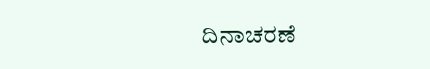ದಿನಾಚರಣೆ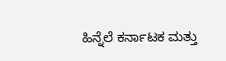ಹಿನ್ನೆಲೆ ಕರ್ನಾಟಕ ಮತ್ತು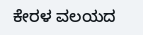ಕೇರಳ ವಲಯದ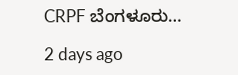CRPF ಬೆಂಗಳೂರು…

2 days ago